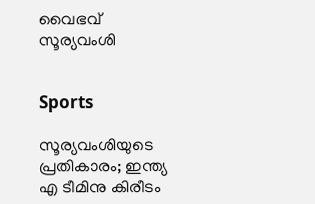വൈഭവ് സൂര‍്യവംശി


Sports

സൂര്യവംശിയുടെ പ്രതികാരം; ഇന്ത്യ എ ടീമിനു കിരീടം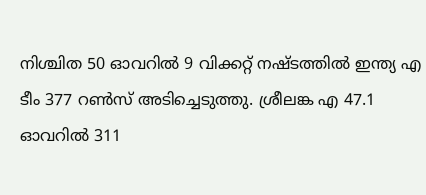നിശ്ചിത 50 ഓവറിൽ 9 വിക്കറ്റ് നഷ്ടത്തിൽ ഇന്ത‍്യ എ ടീം 377 റൺസ് അടിച്ചെടുത്തു. ശ്രീലങ്ക എ 47.1 ഓവറിൽ 311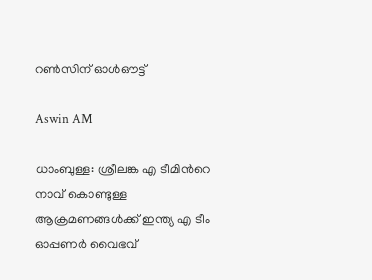റൺസിന് ഓൾഔട്ട്

Aswin AM

ധാംബുള്ള: ശ്രീലങ്ക എ ടീമിന്‍റെ നാവ് കൊണ്ടുള്ള ആക്രമണങ്ങൾക്ക് ഇന്ത്യ എ ടീം ഓപ്പണർ വൈഭവ്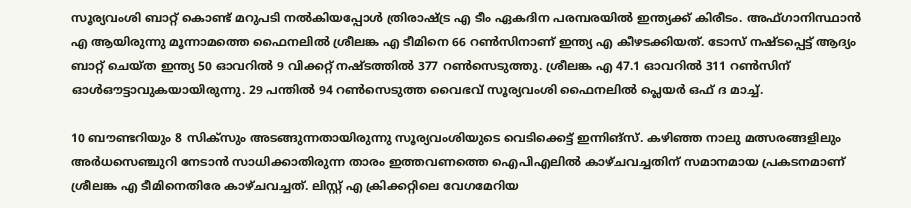സൂര്യവംശി ബാറ്റ് കൊണ്ട് മറുപടി നൽകിയപ്പോൾ ത്രിരാഷ്ട്ര എ ടീം ഏകദിന പരമ്പരയിൽ ഇന്ത്യക്ക് കിരീടം. അഫ്ഗാനിസ്ഥാൻ എ ആയിരുന്നു മൂന്നാമത്തെ ഫൈനലിൽ ശ്രീലങ്ക എ ടീമിനെ 66 റൺസിനാണ് ഇന്ത്യ എ കീഴടക്കിയത്. ടോസ് നഷ്ടപ്പെട്ട് ആദ്യം ബാറ്റ് ചെയ്ത ഇന്ത്യ 50 ഓവറിൽ 9 വിക്കറ്റ് നഷ്ടത്തിൽ 377 റൺസെടുത്തു. ശ്രീലങ്ക എ 47.1 ഓവറിൽ 311 റൺസിന് ഓൾഔട്ടാവുകയായിരുന്നു. 29 പന്തിൽ 94 റൺസെടുത്ത വൈഭവ് സൂര്യവംശി ഫൈനലിൽ പ്ലെയർ ഒഫ് ദ മാച്ച്.

10 ബൗണ്ടറിയും 8 സിക്സും അടങ്ങുന്നതായിരുന്നു സൂര്യവംശിയുടെ വെടിക്കെട്ട് ഇന്നിങ്സ്. കഴിഞ്ഞ നാലു മത്സരങ്ങളിലും അർധസെഞ്ചുറി നേടാൻ സാധിക്കാതിരുന്ന താരം ഇത്തവണത്തെ ഐപിഎലിൽ കാഴ്ചവച്ചതിന് സമാനമായ പ്രകടനമാണ് ശ്രീലങ്ക എ ടീമിനെതിരേ കാഴ്ചവച്ചത്. ലിസ്റ്റ് എ ക്രിക്കറ്റിലെ വേഗമേറിയ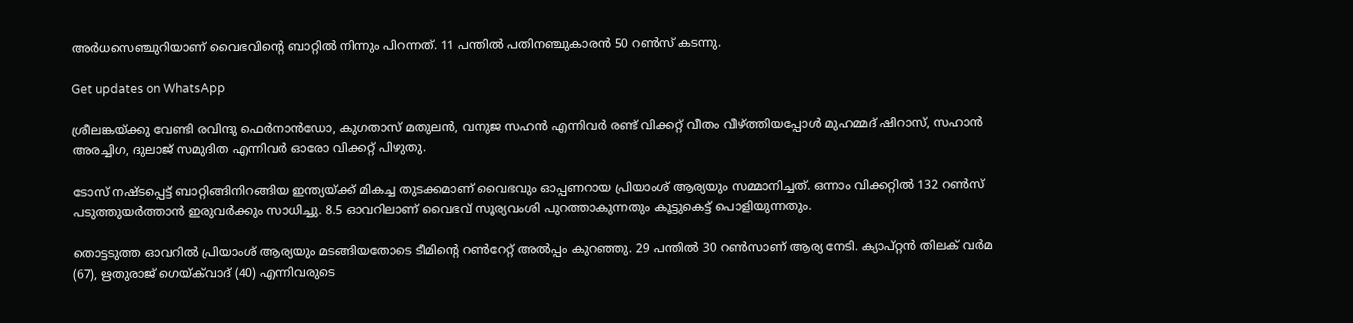അർധസെഞ്ചുറിയാണ് വൈഭവിന്‍റെ ബാറ്റിൽ നിന്നും പിറന്നത്. 11 പന്തിൽ പതിനഞ്ചുകാരൻ 50 റൺസ് കടന്നു.

Get updates on WhatsApp

ശ്രീലങ്കയ്ക്കു വേണ്ടി രവിന്ദു ഫെർനാൻഡോ, കുഗതാസ് മതുലൻ, വനുജ സഹൻ എന്നിവർ രണ്ട് വിക്കറ്റ് വീതം വീഴ്ത്തിയപ്പോൾ മുഹമ്മദ് ഷിറാസ്, സഹാൻ അരച്ചിഗ, ദുലാജ് സമുദിത എന്നിവർ ഓരോ വിക്കറ്റ് പിഴുതു.

ടോസ് നഷ്ടപ്പെട്ട് ബാറ്റിങ്ങിനിറങ്ങിയ ഇന്ത‍്യയ്ക്ക് മികച്ച തുടക്കമാണ് വൈഭവും ഓപ്പണറായ പ്രിയാംശ് ആര‍്യയും സമ്മാനിച്ചത്. ഒന്നാം വിക്കറ്റിൽ 132 റൺസ് പടുത്തുയർത്താൻ ഇരുവർക്കും സാധിച്ചു. 8.5 ഓവറിലാണ് വൈഭവ് സൂര‍്യവംശി പുറത്താകുന്നതും കൂട്ടുകെട്ട് പൊളിയുന്നതും.

തൊട്ടടുത്ത ഓവറിൽ പ്രിയാംശ് ആര‍്യയും മടങ്ങിയതോടെ ടീമിന്‍റെ റൺറേറ്റ് അൽപ്പം കുറഞ്ഞു. 29 പന്തിൽ 30 റൺസാണ് ആര്യ നേടി. ക‍്യാപ്റ്റൻ തിലക് വർമ (67), ഋതുരാജ് ഗെയ്‌ക്‌വാദ് (40) എന്നിവരുടെ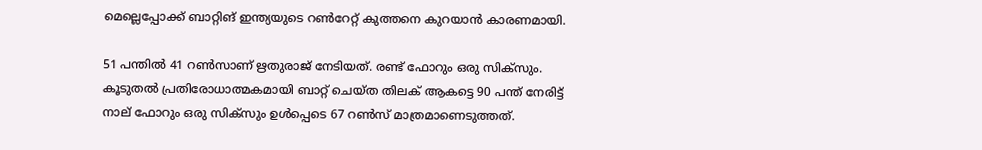മെല്ലെപ്പോക്ക് ബാറ്റിങ് ഇന്ത്യയുടെ റൺറേറ്റ് കുത്തനെ കുറയാൻ കാരണമായി.

51 പന്തിൽ 41 റൺസാണ് ഋതുരാജ് നേടിയത്. രണ്ട് ഫോറും ഒരു സിക്സും. കൂടുതൽ പ്രതിരോധാത്മകമായി ബാറ്റ് ചെയ്ത തിലക് ആകട്ടെ 90 പന്ത് നേരിട്ട് നാല് ഫോറും ഒരു സിക്സും ഉൾപ്പെടെ 67 റൺസ് മാത്രമാണെടുത്തത്.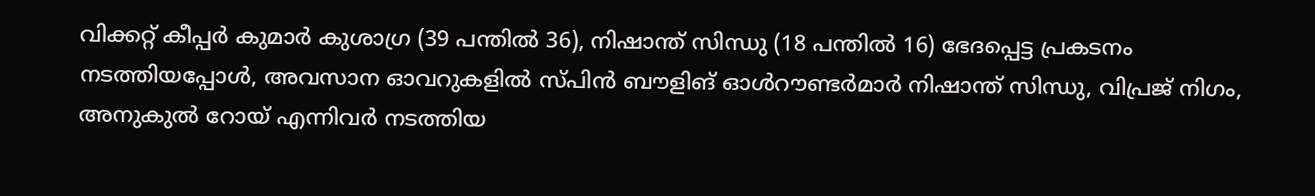വിക്കറ്റ് കീപ്പർ കുമാർ കുശാഗ്ര (39 പന്തിൽ 36), നിഷാന്ത് സിന്ധു (18 പന്തിൽ 16) ഭേദപ്പെട്ട പ്രകടനം നടത്തിയപ്പോൾ, അവസാന ഓവറുകളിൽ സ്പിൻ ബൗളിങ് ഓൾറൗണ്ടർമാർ നിഷാന്ത് സിന്ധു, വിപ്രജ് നിഗം, അനുകുൽ റോയ് എന്നിവർ നടത്തിയ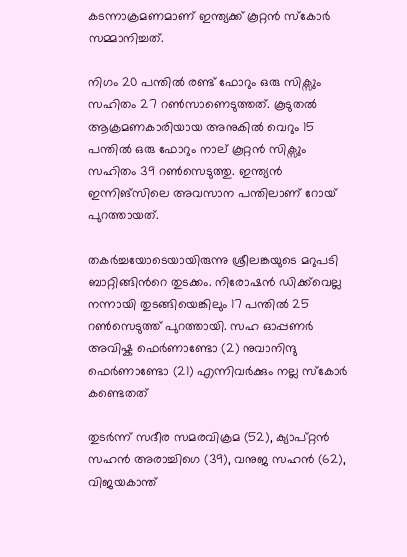കടന്നാക്രമണമാണ് ഇന്ത്യക്ക് കൂറ്റൻ സ്കോർ സമ്മാനിച്ചത്.

നിഗം 20 പന്തിൽ രണ്ട് ഫോറും ഒരു സിക്സും സഹിതം 27 റൺസാണെടുത്തത്. കൂടുതൽ ആക്രമണകാരിയായ അനുകിൽ വെറും 15 പന്തിൽ ഒരു ഫോറും നാല് കൂറ്റൻ സിക്സും സഹിതം 39 റൺസെടുത്തു. ഇന്ത്യൻ ഇന്നിങ്സിലെ അവസാന പന്തിലാണ് റോയ് പുറത്തായത്.

തകർച്ചയോടെയായിരുന്നു ശ്രീലങ്കയുടെ മറുപടി ബാറ്റിങ്ങിന്‍റെ തുടക്കം. നിരോഷൻ ഡിക്ക്‌വെല്ല നന്നായി തുടങ്ങിയെങ്കിലും 17 പന്തിൽ 25 റൺസെടുത്ത് പുറത്തായി. സഹ ഓപ്പണർ അവിഷ്ക ഫെർണാണ്ടോ (2) നുവാനിന്ദു ഫെർണാണ്ടോ (21) എന്നിവർക്കും നല്ല സ്കോർ കണ്ടെതത്

തുടർന്ന് സദീര സമരവിക്രമ (52), ക്യാപ്റ്റൻ സഹൻ അരാച്ചിഗെ (39), വനുജ സഹൻ (62), വിജയകാന്ത്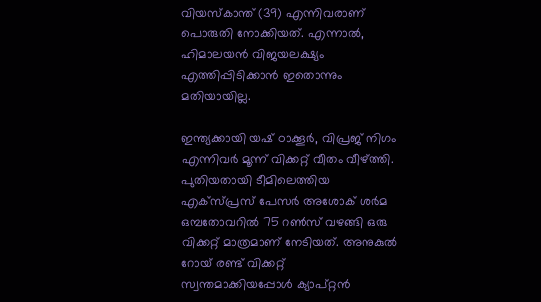വിയസ്കാന്ത് (39) എന്നിവരാണ് പൊരുതി നോക്കിയത്. എന്നാൽ, ഹിമാലയൻ വിജയലക്ഷ്യം എത്തിപ്പിടിക്കാൻ ഇതൊന്നും മതിയായില്ല.

ഇന്ത്യക്കായി യഷ് ഠാക്കൂർ, വിപ്രജ് നിഗം എന്നിവർ മൂന്ന് വിക്കറ്റ് വീതം വീഴ്ത്തി. പുതിയതായി ടീമിലെത്തിയ എക്സ്പ്രസ് പേസർ അശോക് ശർമ ഒമ്പതോവറിൽ 75 റൺസ് വഴങ്ങി ഒരു വിക്കറ്റ് മാത്രമാണ് നേടിയത്. അനുകുൽ റോയ് രണ്ട് വിക്കറ്റ് സ്വന്തമാക്കിയപ്പോൾ ക്യാപ്റ്റൻ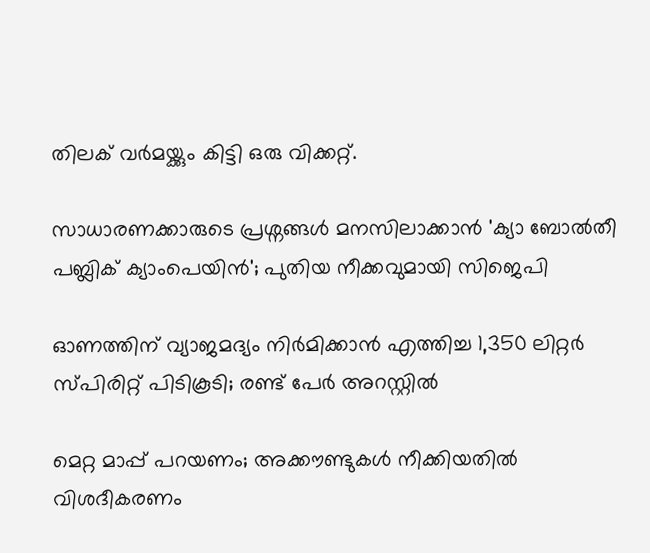തിലക് വർമയ്ക്കും കിട്ടി ഒരു വിക്കറ്റ്.

സാധാരണക്കാരുടെ പ്രശ്നങ്ങൾ മനസിലാക്കാൻ 'ക‍്യാ ബോൽതീ പബ്ലിക് ക‍്യാംപെയിൻ'; പുതിയ നീക്കവുമായി സിജെപി

ഓണത്തിന് വ്യാജമദ്യം നിർമിക്കാൻ എത്തിച്ച 1,350 ലിറ്റർ സ്പിരിറ്റ് പിടികൂടി; രണ്ട് പേർ അറസ്റ്റിൽ

മെറ്റ മാപ്പ് പറയണം; അക്കൗണ്ടുകള്‍ നീക്കിയതില്‍ വിശദീകരണം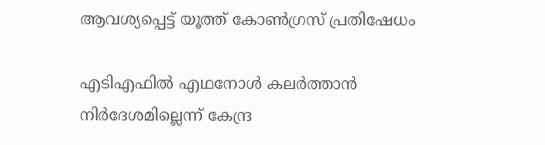ആവശ്യപ്പെട്ട് യൂത്ത് കോണ്‍ഗ്രസ് പ്രതിഷേധം

എടിഎഫില്‍ എഥനോള്‍ കലര്‍ത്താന്‍ നിര്‍ദേശമില്ലെന്ന് കേന്ദ്ര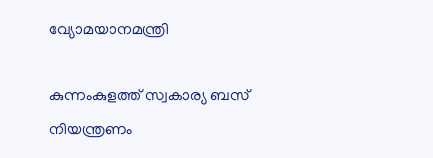വ്യോമയാനമന്ത്രി

കുന്നംകുളത്ത് സ്വകാര്യ ബസ് നിയന്ത്രണം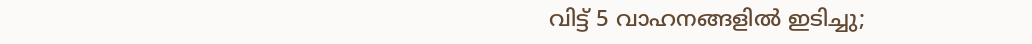വിട്ട് 5 വാഹനങ്ങളിൽ ഇടിച്ചു;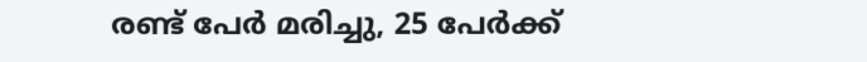രണ്ട് പേർ മരിച്ചു, 25 പേർക്ക്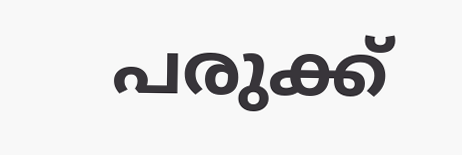പരുക്ക്